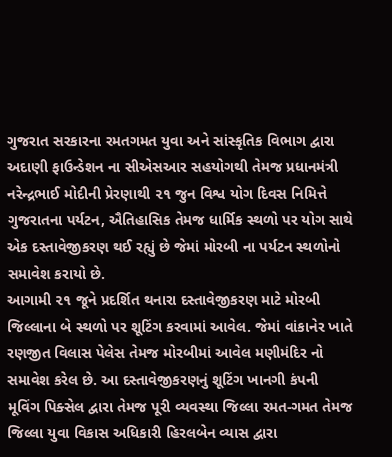ગુજરાત સરકારના રમતગમત યુવા અને સાંસ્કૃતિક વિભાગ દ્વારા અદાણી ફાઉન્ડેશન ના સીએસઆર સહયોગથી તેમજ પ્રધાનમંત્રી નરેન્દ્રભાઈ મોદીની પ્રેરણાથી ૨૧ જુન વિશ્વ યોગ દિવસ નિમિત્તે ગુજરાતના પર્યટન, ઐતિહાસિક તેમજ ધાર્મિક સ્થળો પર યોગ સાથે એક દસ્તાવેજીકરણ થઈ રહ્યું છે જેમાં મોરબી ના પર્યટન સ્થળોનો સમાવેશ કરાયો છે.
આગામી ૨૧ જૂને પ્રદર્શિત થનારા દસ્તાવેજીકરણ માટે મોરબી જિલ્લાના બે સ્થળો પર શૂટિંગ કરવામાં આવેલ. જેમાં વાંકાનેર ખાતે રણજીત વિલાસ પેલેસ તેમજ મોરબીમાં આવેલ મણીમંદિર નો સમાવેશ કરેલ છે. આ દસ્તાવેજીકરણનું શૂટિંગ ખાનગી કંપની મૂવિંગ પિક્સેલ દ્વારા તેમજ પૂરી વ્યવસ્થા જિલ્લા રમત-ગમત તેમજ જિલ્લા યુવા વિકાસ અધિકારી હિરલબેન વ્યાસ દ્વારા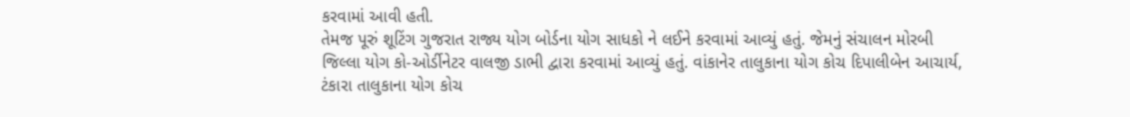કરવામાં આવી હતી.
તેમજ પૂરું શૂટિંગ ગુજરાત રાજ્ય યોગ બોર્ડના યોગ સાધકો ને લઈને કરવામાં આવ્યું હતું. જેમનું સંચાલન મોરબી જિલ્લા યોગ કો-ઓર્ડીનેટર વાલજી ડાભી દ્વારા કરવામાં આવ્યું હતું. વાંકાનેર તાલુકાના યોગ કોચ દિપાલીબેન આચાર્ય, ટંકારા તાલુકાના યોગ કોચ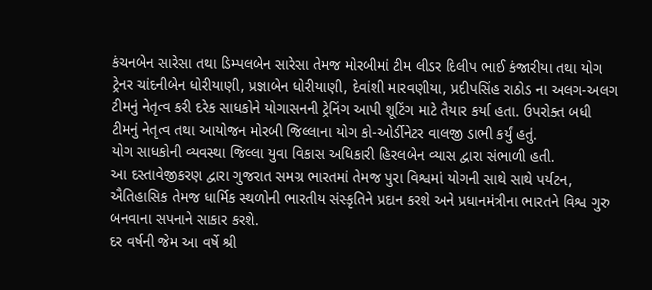કંચનબેન સારેસા તથા ડિમ્પલબેન સારેસા તેમજ મોરબીમાં ટીમ લીડર દિલીપ ભાઈ કંજારીયા તથા યોગ ટ્રેનર ચાંદનીબેન ધોરીયાણી, પ્રજ્ઞાબેન ધોરીયાણી, દેવાંશી મારવણીયા, પ્રદીપસિંહ રાઠોડ ના અલગ-અલગ ટીમનું નેતૃત્વ કરી દરેક સાધકોને યોગાસનની ટ્રેનિંગ આપી શૂટિંગ માટે તૈયાર કર્યા હતા. ઉપરોક્ત બધી ટીમનું નેતૃત્વ તથા આયોજન મોરબી જિલ્લાના યોગ કો-ઓર્ડીનેટર વાલજી ડાભી કર્યું હતું.
યોગ સાધકોની વ્યવસ્થા જિલ્લા યુવા વિકાસ અધિકારી હિરલબેન વ્યાસ દ્વારા સંભાળી હતી.
આ દસ્તાવેજીકરણ દ્વારા ગુજરાત સમગ્ર ભારતમાં તેમજ પુરા વિશ્વમાં યોગની સાથે સાથે પર્યટન, ઐતિહાસિક તેમજ ધાર્મિક સ્થળોની ભારતીય સંસ્કૃતિને પ્રદાન કરશે અને પ્રધાનમંત્રીના ભારતને વિશ્વ ગુરુ બનવાના સપનાને સાકાર કરશે.
દર વર્ષની જેમ આ વર્ષે શ્રી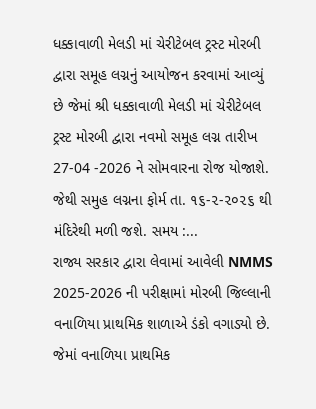ધક્કાવાળી મેલડી માં ચેરીટેબલ ટ્રસ્ટ મોરબી દ્વારા સમૂહ લગ્નનું આયોજન કરવામાં આવ્યું છે જેમાં શ્રી ધક્કાવાળી મેલડી માં ચેરીટેબલ ટ્રસ્ટ મોરબી દ્વારા નવમો સમૂહ લગ્ન તારીખ 27-04 -2026 ને સોમવારના રોજ યોજાશે.
જેથી સમુહ લગ્નના ફોર્મ તા. ૧૬-૨-૨૦૨૬ થી મંદિરેથી મળી જશે. સમય :...
રાજ્ય સરકાર દ્વારા લેવામાં આવેલી NMMS 2025-2026 ની પરીક્ષામાં મોરબી જિલ્લાની વનાળિયા પ્રાથમિક શાળાએ ડંકો વગાડ્યો છે.
જેમાં વનાળિયા પ્રાથમિક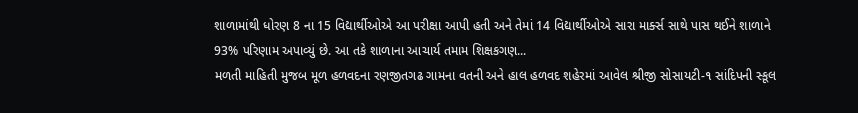શાળામાંથી ધોરણ 8 ના 15 વિદ્યાર્થીઓએ આ પરીક્ષા આપી હતી અને તેમાં 14 વિદ્યાર્થીઓએ સારા માર્ક્સ સાથે પાસ થઈને શાળાને 93% પરિણામ અપાવ્યું છે. આ તકે શાળાના આચાર્ય તમામ શિક્ષકગણ...
મળતી માહિતી મુજબ મૂળ હળવદના રણજીતગઢ ગામના વતની અને હાલ હળવદ શહેરમાં આવેલ શ્રીજી સોસાયટી-૧ સાંદિપની સ્કૂલ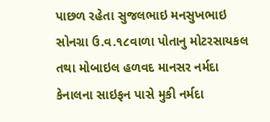પાછળ રહેતા સુજલભાઇ મનસુખભાઇ સોનગ્રા ઉ.વ.૧૮વાળા પોતાનુ મોટરસાયકલ તથા મોબાઇલ હળવદ માનસર નર્મદા કેનાલના સાઇફન પાસે મુકી નર્મદા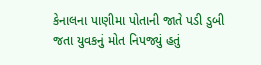કેનાલના પાણીમા પોતાની જાતે પડી ડુબી જતા યુવકનું મોત નિપજ્યું હતું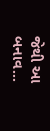જેથી આ બનાવ...